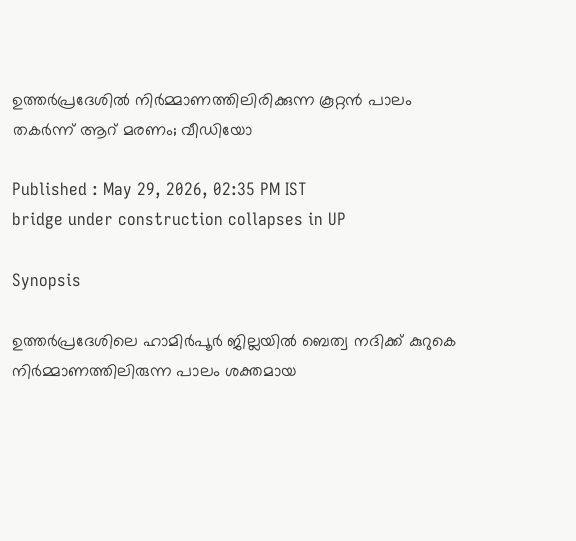ഉത്തർപ്രദേശിൽ നിർമ്മാണത്തിലിരിക്കുന്ന കൂറ്റൻ പാലം തകർന്ന് ആറ് മരണം; വീഡിയോ

Published : May 29, 2026, 02:35 PM IST
bridge under construction collapses in UP

Synopsis

ഉത്തർപ്രദേശിലെ ഹാമിർപൂർ ജില്ലയിൽ ബെത്വ നദിക്ക് കുറുകെ നിർമ്മാണത്തിലിരുന്ന പാലം ശക്തമായ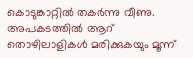കൊടുങ്കാറ്റിൽ തകർന്നു വീണു. അപകടത്തിൽ ആറ് തൊഴിലാളികൾ മരിക്കുകയും മൂന്ന്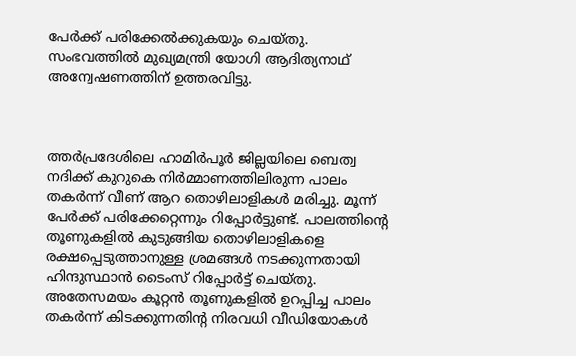പേർക്ക് പരിക്കേൽക്കുകയും ചെയ്തു. സംഭവത്തിൽ മുഖ്യമന്ത്രി യോഗി ആദിത്യനാഥ് അന്വേഷണത്തിന് ഉത്തരവിട്ടു.



ത്തർപ്രദേശിലെ ഹാമിർപൂർ ജില്ലയിലെ ബെത്വ നദിക്ക് കുറുകെ നിർമ്മാണത്തിലിരുന്ന പാലം തകർന്ന് വീണ് ആറ തൊഴിലാളികൾ മരിച്ചു. മൂന്ന് പേർക്ക് പരിക്കേറ്റെന്നും റിപ്പോര്‍ട്ടുണ്ട്. പാലത്തിന്‍റെ തൂണുകളിൽ കുടുങ്ങിയ തൊഴിലാളികളെ രക്ഷപ്പെടുത്താനുള്ള ശ്രമങ്ങൾ നടക്കുന്നതായി ഹിന്ദുസ്ഥാൻ ടൈംസ് റിപ്പോര്‍ട്ട് ചെയ്തു. അതേസമയം കൂറ്റൻ തൂണുകളിൽ ഉറപ്പിച്ച പാലം തകർന്ന് കിടക്കുന്നതിന്‍റ നിരവധി വീഡിയോകൾ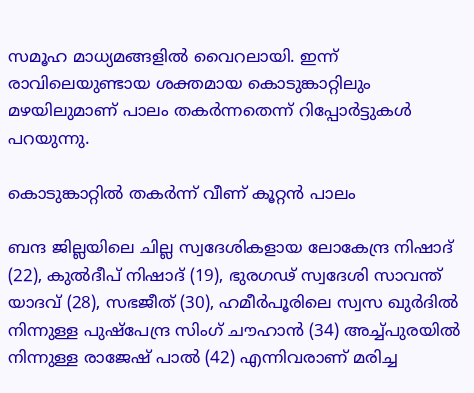സമൂഹ മാധ്യമങ്ങളിൽ വൈറലായി. ഇന്ന് രാവിലെയുണ്ടായ ശക്തമായ കൊടുങ്കാറ്റിലും മഴയിലുമാണ് പാലം തക‍ർന്നതെന്ന് റിപ്പോര്‍ട്ടുകൾ പറയുന്നു.

കൊടുങ്കാറ്റിൽ തകർന്ന് വീണ് കൂറ്റൻ പാലം

ബന്ദ ജില്ലയിലെ ചില്ല സ്വദേശികളായ ലോകേന്ദ്ര നിഷാദ് (22), കുൽദീപ് നിഷാദ് (19), ഭുരഗഢ് സ്വദേശി സാവന്ത് യാദവ് (28), സഭജീത് (30), ഹമീർപൂരിലെ സ്വസ ഖുർദിൽ നിന്നുള്ള പുഷ്പേന്ദ്ര സിംഗ് ചൗഹാൻ (34) അച്ച്പുരയിൽ നിന്നുള്ള രാജേഷ് പാൽ (42) എന്നിവരാണ് മരിച്ച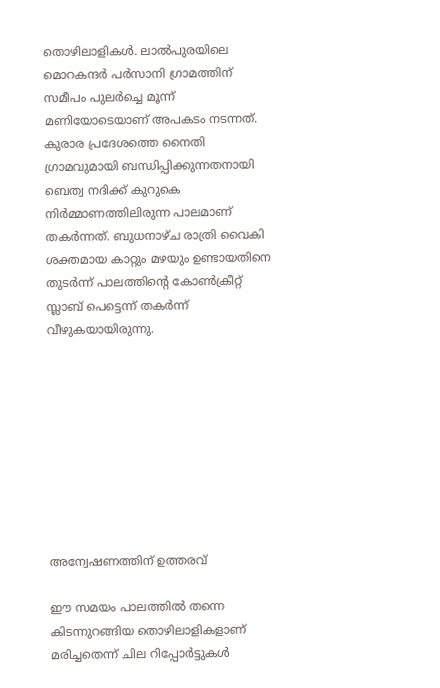തൊഴിലാളികൾ. ലാൽപുരയിലെ മൊറകന്ദർ പർസാനി ഗ്രാമത്തിന് സമീപം പുലർച്ചെ മൂന്ന് മണിയോടെയാണ് അപകടം നടന്നത്. കുരാര പ്രദേശത്തെ നൈതി ഗ്രാമവുമായി ബന്ധിപ്പിക്കുന്നതനായി ബെത്വ നദിക്ക് കുറുകെ നിർമ്മാണത്തിലിരുന്ന പാലമാണ് തകർന്നത്. ബുധനാഴ്ച രാത്രി വൈകി ശക്തമായ കാറ്റും മഴയും ഉണ്ടായതിനെ തുടർന്ന് പാലത്തിന്‍റെ കോൺക്രീറ്റ് സ്ലാബ് പെട്ടെന്ന് തകർന്ന് വീഴുകയായിരുന്നു.









അന്വേഷണത്തിന് ഉത്തരവ്

ഈ സമയം പാലത്തിൽ തന്നെ കിടന്നുറങ്ങിയ തൊഴിലാളികളാണ് മരിച്ചതെന്ന് ചില റിപ്പോർട്ടുകൾ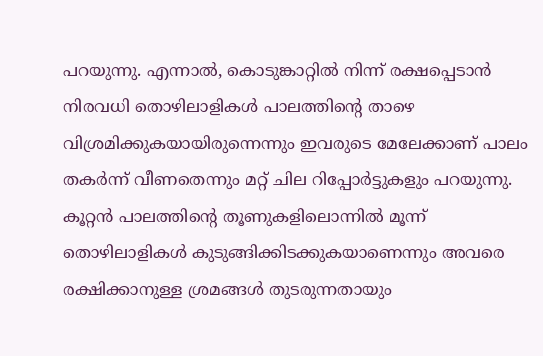പറയുന്നു. എന്നാൽ, കൊടുങ്കാറ്റിൽ നിന്ന് രക്ഷപ്പെടാൻ നിരവധി തൊഴിലാളികൾ പാലത്തിന്‍റെ താഴെ വിശ്രമിക്കുകയായിരുന്നെന്നും ഇവരുടെ മേലേക്കാണ് പാലം തകർന്ന് വീണതെന്നും മറ്റ് ചില റിപ്പോർട്ടുകളും പറയുന്നു. കൂറ്റൻ പാലത്തിന്‍റെ തൂണുകളിലൊന്നിൽ മൂന്ന് തൊഴിലാളികൾ കുടുങ്ങിക്കിടക്കുകയാണെന്നും അവരെ രക്ഷിക്കാനുള്ള ശ്രമങ്ങൾ തുടരുന്നതായും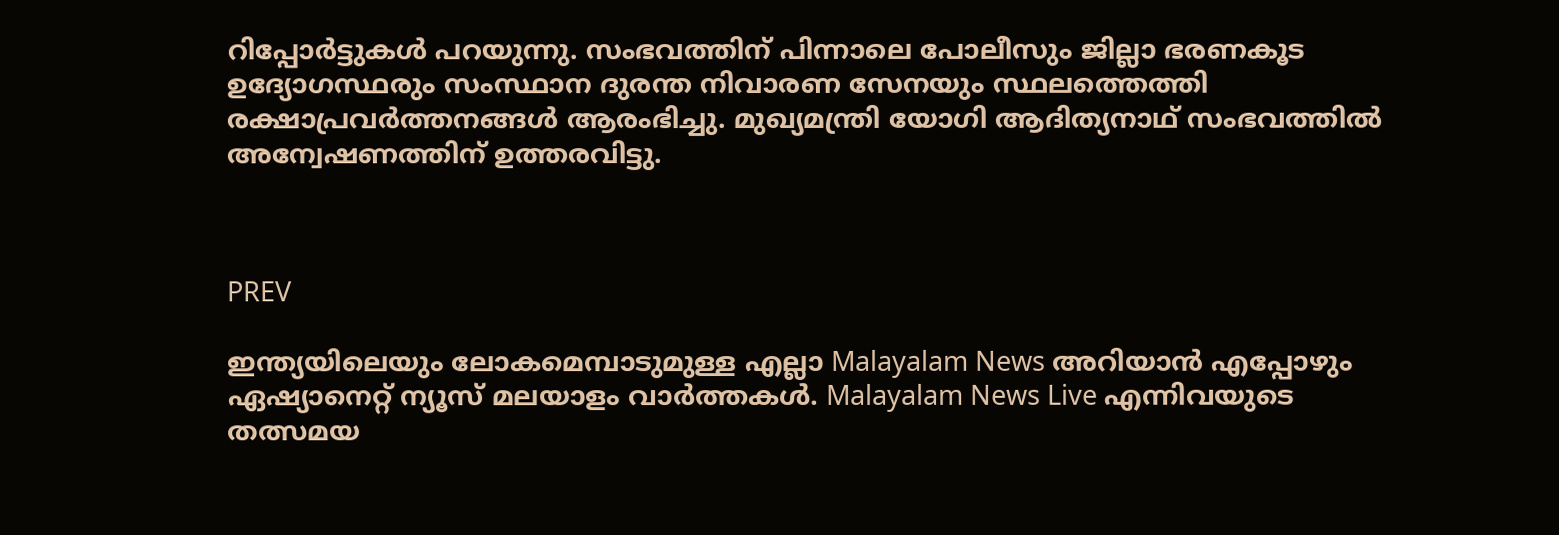റിപ്പോർട്ടുകൾ പറയുന്നു. സംഭവത്തിന് പിന്നാലെ പോലീസും ജില്ലാ ഭരണകൂട ഉദ്യോഗസ്ഥരും സംസ്ഥാന ദുരന്ത നിവാരണ സേനയും സ്ഥലത്തെത്തി രക്ഷാപ്രവർത്തനങ്ങൾ ആരംഭിച്ചു. മുഖ്യമന്ത്രി യോഗി ആദിത്യനാഥ് സംഭവത്തിൽ അന്വേഷണത്തിന് ഉത്തരവിട്ടു.



PREV

ഇന്ത്യയിലെയും ലോകമെമ്പാടുമുള്ള എല്ലാ Malayalam News അറിയാൻ എപ്പോഴും ഏഷ്യാനെറ്റ് ന്യൂസ് മലയാളം വാർത്തകൾ. Malayalam News Live എന്നിവയുടെ തത്സമയ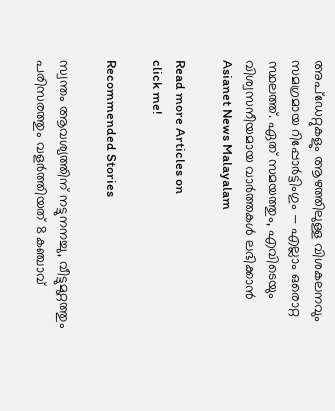അപ്‌ഡേറ്റുകളും ആഴത്തിലുള്ള വിശകലനവും സമഗ്രമായ റിപ്പോർട്ടിംഗും — എല്ലാം ഒരൊറ്റ സ്ഥലത്ത്. ഏത് സമയത്തും, എവിടെയും വിശ്വസനീയമായ വാർത്തകൾ ലഭിക്കാൻ Asianet News Malayalam

Read more Articles on
click me!

Recommended Stories

സ്വന്തം ആവശ്യത്തിന് നട്ടുനനച്ചു, വീട്ടുമുറ്റത്തും പരിസരത്തും വളർത്തിയത് 8 കഞ്ചാവ്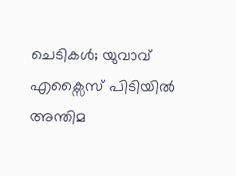ചെടികൾ; യുവാവ് എക്സൈസ് പിടിയിൽ
അന്തിമ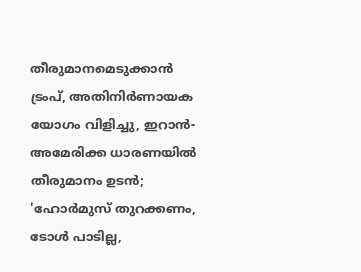തീരുമാനമെടുക്കാൻ ട്രംപ്, അതിനിർണായക യോഗം വിളിച്ചു, ഇറാൻ-അമേരിക്ക ധാരണയിൽ തീരുമാനം ഉടൻ; 'ഹോർമുസ് തുറക്കണം, ടോൾ പാടില്ല,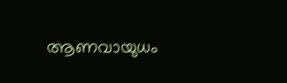ആണവായുധം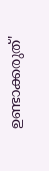ഉണ്ടാക്കരുത്'